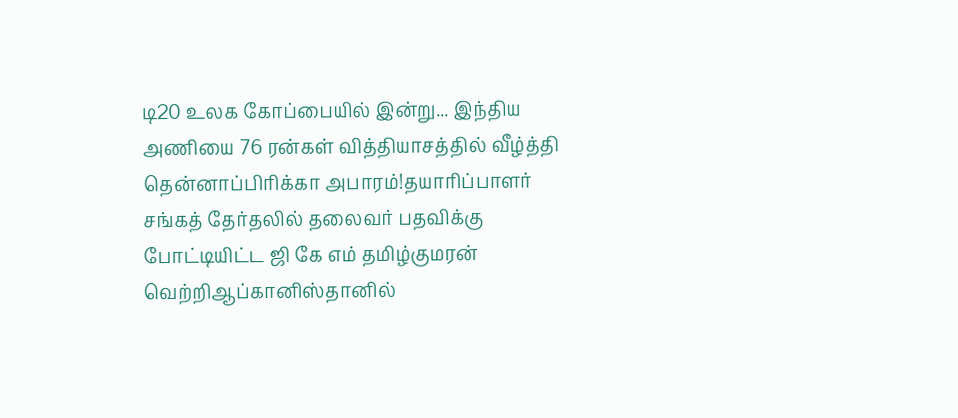டி20 உலக கோப்பையில் இன்று... இந்திய அணியை 76 ரன்கள் வித்தியாசத்தில் வீழ்த்தி தென்னாப்பிரிக்கா அபாரம்!தயாரிப்பாளர் சங்கத் தேர்தலில் தலைவர் பதவிக்கு போட்டியிட்ட ஜி கே எம் தமிழ்குமரன் வெற்றிஆப்கானிஸ்தானில்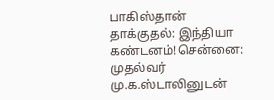பாகிஸ்தான் தாக்குதல்: இந்தியா கண்டனம்!சென்னை: முதல்வர் மு.க.ஸ்டாலினுடன்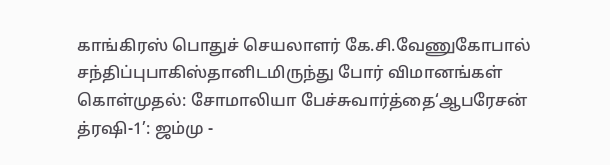காங்கிரஸ் பொதுச் செயலாளர் கே.சி.வேணுகோபால் சந்திப்புபாகிஸ்தானிடமிருந்து போர் விமானங்கள் கொள்முதல்: சோமாலியா பேச்சுவார்த்தை‘ஆபரேசன் த்ரஷி-1’: ஜம்மு -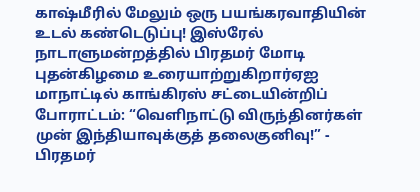காஷ்மீரில் மேலும் ஒரு பயங்கரவாதியின் உடல் கண்டெடுப்பு! இஸ்ரேல் நாடாளுமன்றத்தில் பிரதமர் மோடி புதன்கிழமை உரையாற்றுகிறார்ஏஐ மாநாட்டில் காங்கிரஸ் சட்டையின்றிப் போராட்டம்: “வெளிநாட்டு விருந்தினர்கள் முன் இந்தியாவுக்குத் தலைகுனிவு!” - பிரதமர்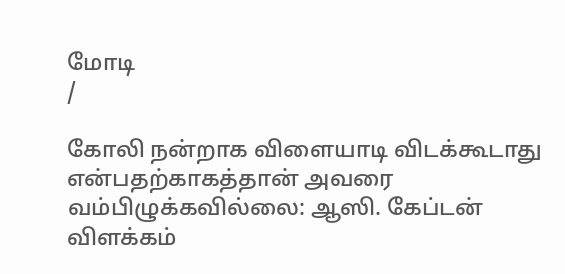மோடி
/

கோலி நன்றாக விளையாடி விடக்கூடாது என்பதற்காகத்தான் அவரை வம்பிழுக்கவில்லை: ஆஸி. கேப்டன் விளக்கம்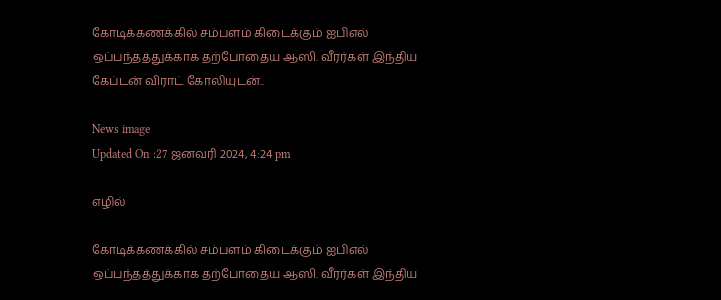கோடிக்கணக்கில் சம்பளம் கிடைக்கும் ஐபிஎல் ஒப்பந்தத்துக்காக தற்போதைய ஆஸி. வீரர்கள் இந்திய கேப்டன் விராட் கோலியுடன்..

News image
Updated On :27 ஜனவரி 2024, 4:24 pm

எழில்

கோடிக்கணக்கில் சம்பளம் கிடைக்கும் ஐபிஎல் ஒப்பந்தத்துக்காக தற்போதைய ஆஸி. வீரர்கள் இந்திய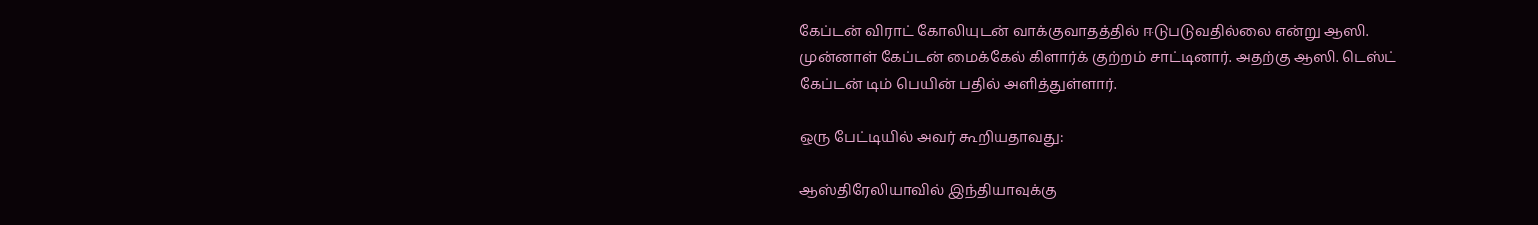கேப்டன் விராட் கோலியுடன் வாக்குவாதத்தில் ஈடுபடுவதில்லை என்று ஆஸி. முன்னாள் கேப்டன் மைக்கேல் கிளார்க் குற்றம் சாட்டினார். அதற்கு ஆஸி. டெஸ்ட் கேப்டன் டிம் பெயின் பதில் அளித்துள்ளார்.

ஒரு பேட்டியில் அவர் கூறியதாவது:

ஆஸ்திரேலியாவில் இந்தியாவுக்கு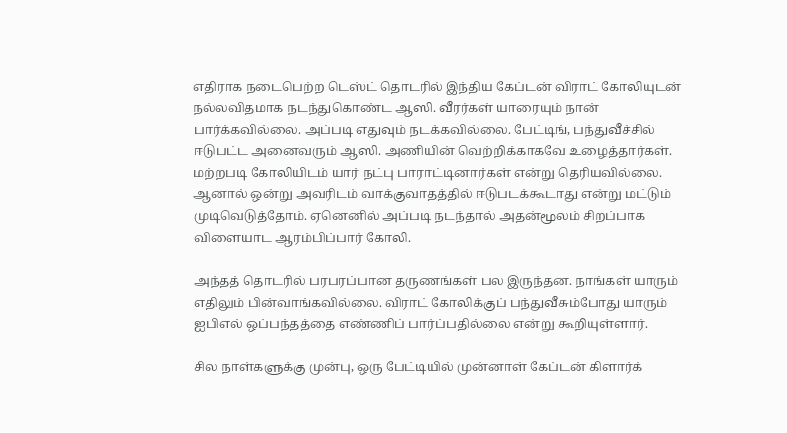எதிராக நடைபெற்ற டெஸ்ட் தொடரில் இந்திய கேப்டன் விராட் கோலியுடன் நல்லவிதமாக நடந்துகொண்ட ஆஸி. வீரர்கள் யாரையும் நான் பார்க்கவில்லை. அப்படி எதுவும் நடக்கவில்லை. பேட்டிங், பந்துவீச்சில் ஈடுபட்ட அனைவரும் ஆஸி. அணியின் வெற்றிக்காகவே உழைத்தார்கள். மற்றபடி கோலியிடம் யார் நட்பு பாராட்டினார்கள் என்று தெரியவில்லை. ஆனால் ஒன்று அவரிடம் வாக்குவாதத்தில் ஈடுபடக்கூடாது என்று மட்டும் முடிவெடுத்தோம். ஏனெனில் அப்படி நடந்தால் அதன்மூலம் சிறப்பாக விளையாட ஆரம்பிப்பார் கோலி.

அந்தத் தொடரில் பரபரப்பான தருணங்கள் பல இருந்தன. நாங்கள் யாரும் எதிலும் பின்வாங்கவில்லை. விராட் கோலிக்குப் பந்துவீசும்போது யாரும் ஐபிஎல் ஒப்பந்தத்தை எண்ணிப் பார்ப்பதில்லை என்று கூறியுள்ளார்.

சில நாள்களுக்கு முன்பு, ஒரு பேட்டியில் முன்னாள் கேப்டன் கிளார்க்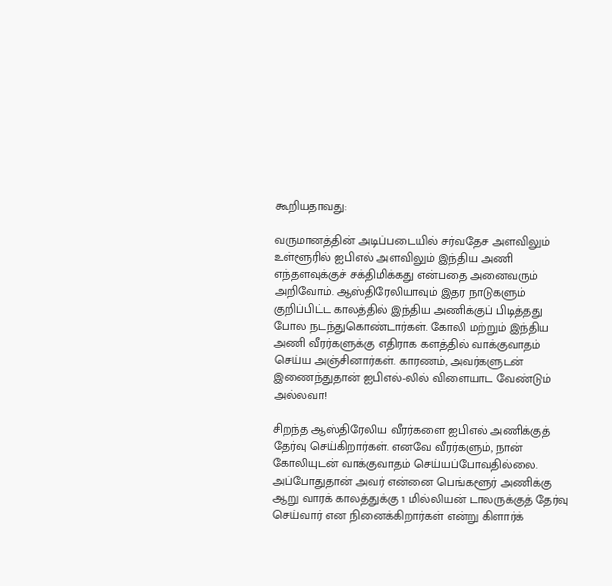கூறியதாவது:

வருமானத்தின் அடிப்படையில் சர்வதேச அளவிலும் உள்ளூரில் ஐபிஎல் அளவிலும் இந்திய அணி எந்தளவுக்குச் சக்திமிக்கது என்பதை அனைவரும் அறிவோம். ஆஸ்திரேலியாவும் இதர நாடுகளும் குறிப்பிட்ட காலத்தில் இந்திய அணிக்குப் பிடித்தது போல நடந்துகொண்டார்கள். கோலி மற்றும் இந்திய அணி வீரர்களுக்கு எதிராக களத்தில் வாக்குவாதம் செய்ய அஞ்சினார்கள். காரணம், அவர்களுடன் இணைந்துதான் ஐபிஎல்-லில் விளையாட வேண்டும் அல்லவா!

சிறந்த ஆஸ்திரேலிய வீரர்களை ஐபிஎல் அணிக்குத் தேர்வு செய்கிறார்கள். எனவே வீரர்களும், நான் கோலியுடன் வாக்குவாதம் செய்யப்போவதில்லை. அப்போதுதான் அவர் என்னை பெங்களூர் அணிக்கு ஆறு வாரக் காலத்துக்கு 1 மில்லியன் டாலருக்குத் தேர்வு செய்வார் என நினைக்கிறார்கள் என்று கிளார்க்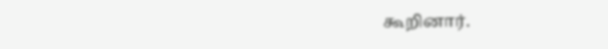கூறினார்.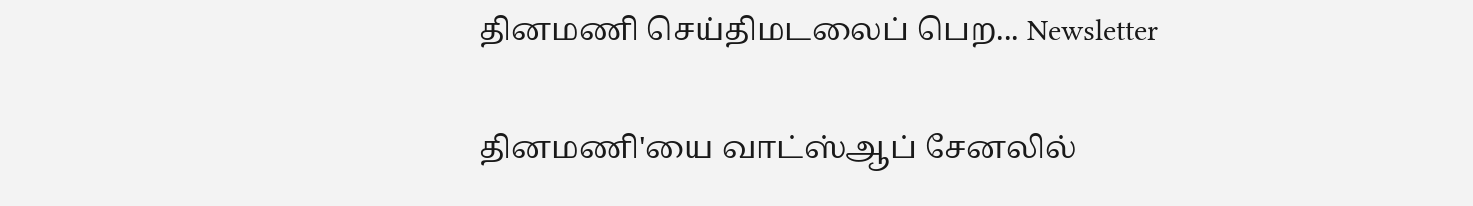தினமணி செய்திமடலைப் பெற... Newsletter

தினமணி'யை வாட்ஸ்ஆப் சேனலில்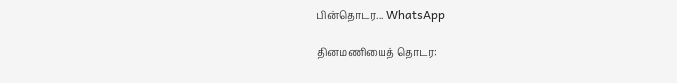பின்தொடர... WhatsApp

தினமணியைத் தொடர: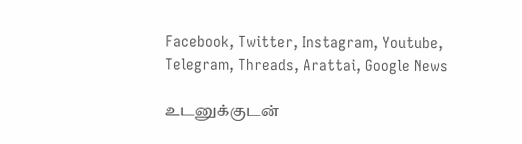Facebook, Twitter, Instagram, Youtube, Telegram, Threads, Arattai, Google News

உடனுக்குடன்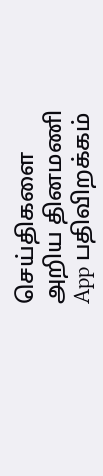செய்திகளை அறிய தினமணி App பதிவிறக்கம்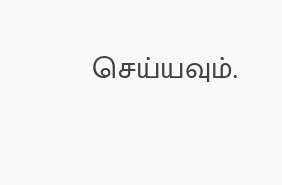செய்யவும்.